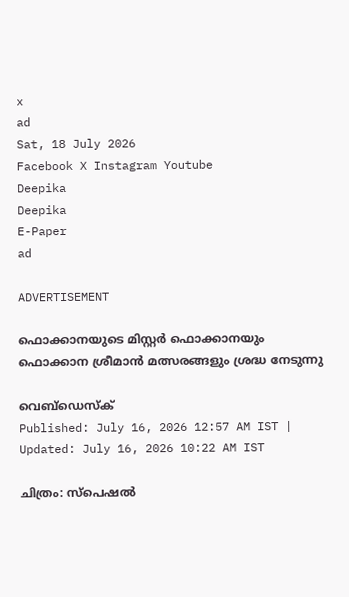x
ad
Sat, 18 July 2026
Facebook X Instagram Youtube
Deepika
Deepika
E-Paper
ad

ADVERTISEMENT

ഫൊക്കാനയുടെ മിസ്റ്റർ ഫൊക്കാനയും ഫൊക്കാന ശ്രീമാൻ മത്സരങ്ങളും ശ്രദ്ധ നേടുന്നു

വെബ്ഡെസ്ക്
Published: July 16, 2026 12:57 AM IST | Updated: July 16, 2026 10:22 AM IST

ചിത്രം: സ്പെഷൽ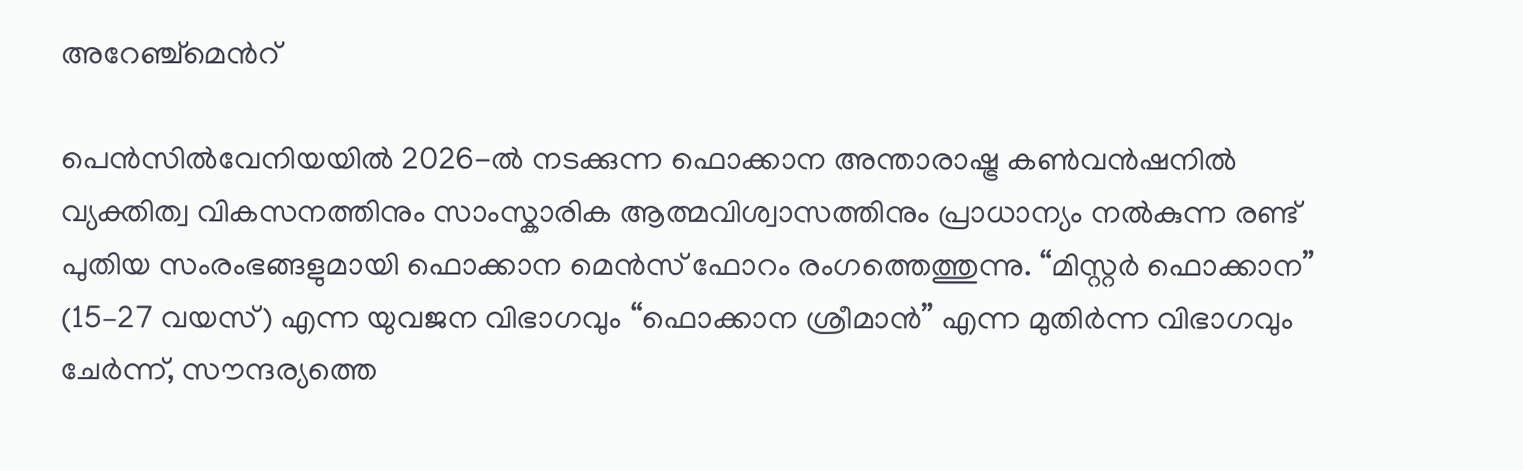അറേഞ്ച്മെന്‍റ്

പെൻസിൽവേനിയയിൽ 2026-ൽ നടക്കുന്ന ഫൊക്കാന അന്താരാഷ്ട്ര കൺവൻഷനിൽ വ്യക്തിത്വ വികസനത്തിനും സാംസ്കാരിക ആത്മവിശ്വാസത്തിനും പ്രാധാന്യം നൽകുന്ന രണ്ട് പുതിയ സംരംഭങ്ങളുമായി ഫൊക്കാന മെൻസ് ഫോറം രംഗത്തെത്തുന്നു. “മിസ്റ്റർ ഫൊക്കാന” (15–27 വയസ്) എന്ന യുവജന വിഭാഗവും “ഫൊക്കാന ശ്രീമാൻ” എന്ന മുതിർന്ന വിഭാഗവും ചേർന്ന്, സൗന്ദര്യത്തെ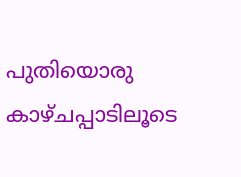പുതിയൊരു കാഴ്ചപ്പാടിലൂടെ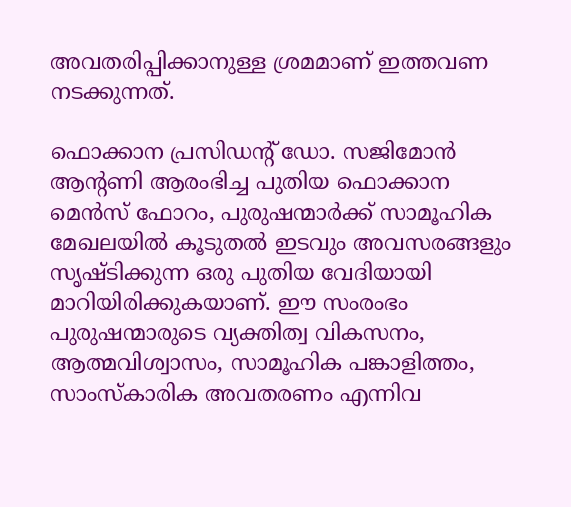അവതരിപ്പിക്കാനുള്ള ശ്രമമാണ് ഇത്തവണ നടക്കുന്നത്.

ഫൊക്കാന പ്രസിഡന്‍റ് ഡോ. സജിമോൻ ആന്‍റണി ആരംഭിച്ച പുതിയ ഫൊക്കാന മെൻസ് ഫോറം, പുരുഷന്മാർക്ക് സാമൂഹിക മേഖലയിൽ കൂടുതൽ ഇടവും അവസരങ്ങളും സൃഷ്ടിക്കുന്ന ഒരു പുതിയ വേദിയായി മാറിയിരിക്കുകയാണ്. ഈ സംരംഭം പുരുഷന്മാരുടെ വ്യക്തിത്വ വികസനം, ആത്മവിശ്വാസം, സാമൂഹിക പങ്കാളിത്തം, സാംസ്കാരിക അവതരണം എന്നിവ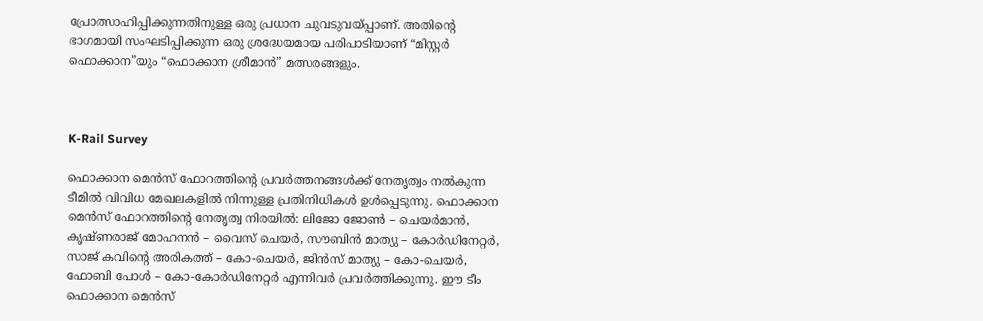പ്രോത്സാഹിപ്പിക്കുന്നതിനുള്ള ഒരു പ്രധാന ചുവടുവയ്പ്പാണ്. അതിന്‍റെ ഭാഗമായി സംഘടിപ്പിക്കുന്ന ഒരു ശ്രദ്ധേയമായ പരിപാടിയാണ് “മിസ്റ്റർ ഫൊക്കാന”യും “ഫൊക്കാന ശ്രീമാൻ” മത്സരങ്ങളും.



K-Rail Survey

ഫൊക്കാന മെൻസ് ഫോറത്തിന്‍റെ പ്രവർത്തനങ്ങൾക്ക് നേതൃത്വം നൽകുന്ന ടീമിൽ വിവിധ മേഖലകളിൽ നിന്നുള്ള പ്രതിനിധികൾ ഉൾപ്പെടുന്നു. ഫൊക്കാന മെൻസ് ഫോറത്തിന്റെ നേതൃത്വ നിരയിൽ: ലിജോ ജോൺ – ചെയർമാൻ, കൃഷ്ണരാജ് മോഹനൻ – വൈസ് ചെയർ, സൗബിൻ മാത്യു – കോർഡിനേറ്റർ, സാജ് കവിന്റെ അരികത്ത് – കോ-ചെയർ, ജിൻസ് മാത്യു – കോ-ചെയർ, ഫോബി പോൾ – കോ-കോർഡിനേറ്റർ എന്നിവർ പ്രവർത്തിക്കുന്നു. ഈ ടീം ഫൊക്കാന മെൻസ്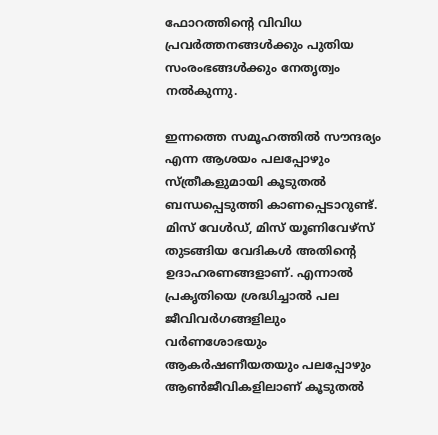ഫോറത്തിന്‍റെ വിവിധ പ്രവർത്തനങ്ങൾക്കും പുതിയ സംരംഭങ്ങൾക്കും നേതൃത്വം നൽകുന്നു.

ഇന്നത്തെ സമൂഹത്തിൽ സൗന്ദര്യം എന്ന ആശയം പലപ്പോഴും സ്ത്രീകളുമായി കൂടുതൽ ബന്ധപ്പെടുത്തി കാണപ്പെടാറുണ്ട്. മിസ് വേൾഡ്, മിസ് യൂണിവേഴ്സ് തുടങ്ങിയ വേദികൾ അതിന്റെ ഉദാഹരണങ്ങളാണ്. എന്നാൽ പ്രകൃതിയെ ശ്രദ്ധിച്ചാൽ പല ജീവിവർഗങ്ങളിലും വർണശോഭയും ആകർഷണീയതയും പലപ്പോഴും ആൺജീവികളിലാണ് കൂടുതൽ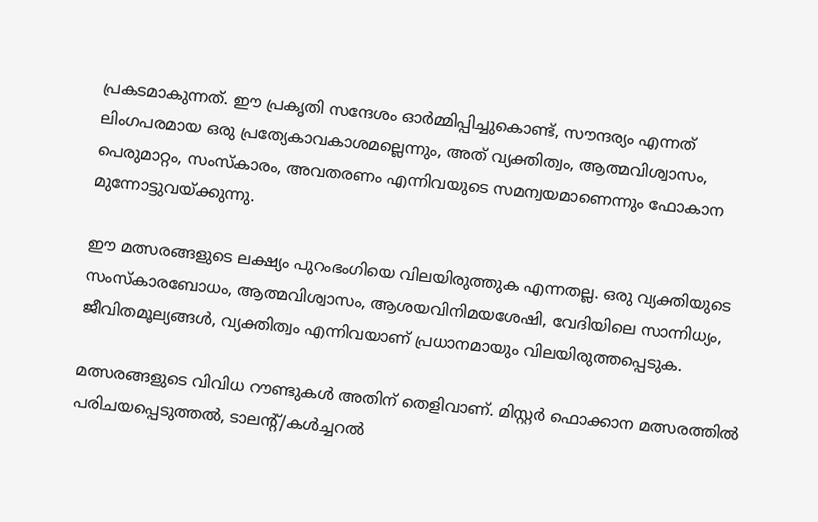പ്രകടമാകുന്നത്. ഈ പ്രകൃതി സന്ദേശം ഓർമ്മിപ്പിച്ചുകൊണ്ട്, സൗന്ദര്യം എന്നത് ലിംഗപരമായ ഒരു പ്രത്യേകാവകാശമല്ലെന്നും, അത് വ്യക്തിത്വം, ആത്മവിശ്വാസം, പെരുമാറ്റം, സംസ്കാരം, അവതരണം എന്നിവയുടെ സമന്വയമാണെന്നും ഫോകാന മുന്നോട്ടുവയ്ക്കുന്നു.

ഈ മത്സരങ്ങളുടെ ലക്ഷ്യം പുറംഭംഗിയെ വിലയിരുത്തുക എന്നതല്ല. ഒരു വ്യക്തിയുടെ സംസ്കാരബോധം, ആത്മവിശ്വാസം, ആശയവിനിമയശേഷി, വേദിയിലെ സാന്നിധ്യം, ജീവിതമൂല്യങ്ങൾ, വ്യക്തിത്വം എന്നിവയാണ് പ്രധാനമായും വിലയിരുത്തപ്പെടുക.

മത്സരങ്ങളുടെ വിവിധ റൗണ്ടുകൾ അതിന് തെളിവാണ്. മിസ്റ്റർ ഫൊക്കാന മത്സരത്തിൽ പരിചയപ്പെടുത്തൽ, ടാലന്‍റ്/കൾച്ചറൽ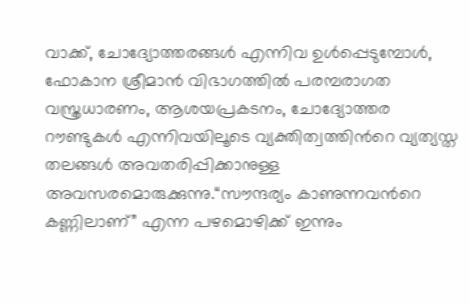വാക്ക്, ചോദ്യോത്തരങ്ങൾ എന്നിവ ഉൾപ്പെടുമ്പോൾ, ഫോകാന ശ്രീമാൻ വിഭാഗത്തിൽ പരമ്പരാഗത വസ്ത്രധാരണം, ആശയപ്രകടനം, ചോദ്യോത്തര റൗണ്ടുകൾ എന്നിവയിലൂടെ വ്യക്തിത്വത്തിന്‍റെ വ്യത്യസ്ത തലങ്ങൾ അവതരിപ്പിക്കാനുള്ള അവസരമൊരുക്കുന്നു.“സൗന്ദര്യം കാണുന്നവന്‍റെ കണ്ണിലാണ്” എന്ന പഴമൊഴിക്ക് ഇന്നും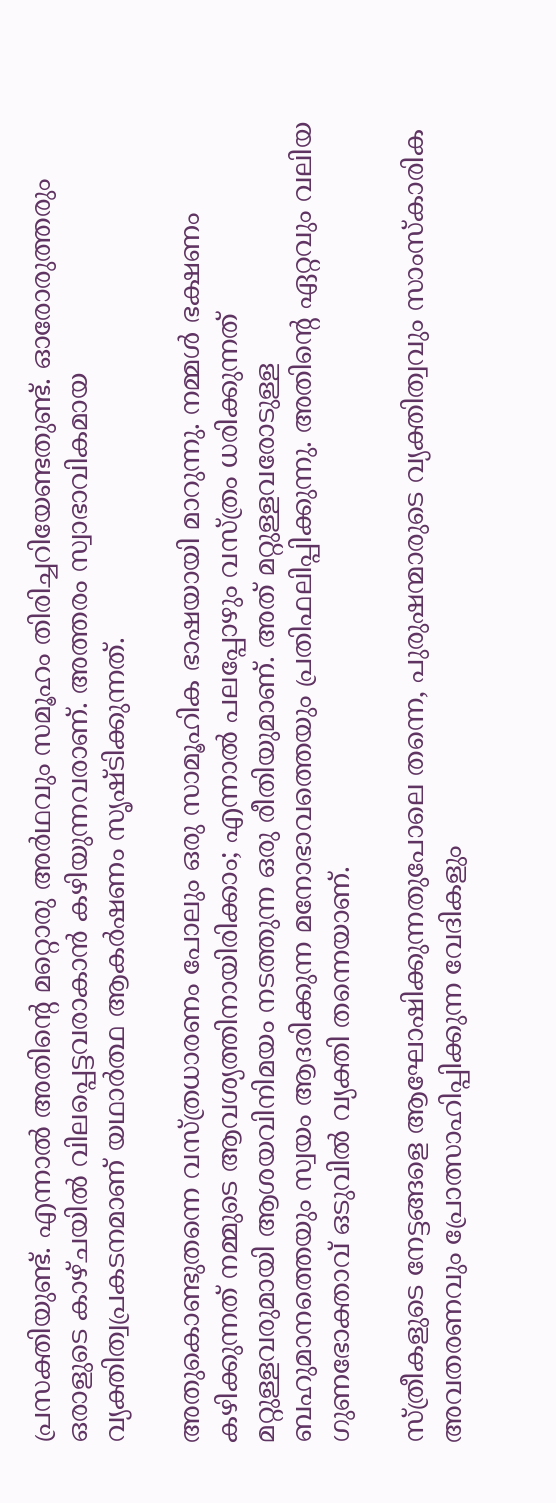പ്രസക്തിയുണ്ട്. എന്നാൽ അതിന്‍റെ മറ്റൊരു അർഥവും സമൂഹം തിരിച്ചറിയേണ്ടതുണ്ട്. ഓരോരുത്തരും ഒരാളുടെ കാഴ്ചയിൽ വിലപ്പെട്ടവരാകാൻ കഴിയുന്നവരാണ്. അത്തരം സ്വാഭാവികമായ വ്യക്തിത്വപ്രകടനമാണ് യഥാർത്ഥ ആകർഷണം സൃഷ്ടിക്കുന്നത്.

അതുകൊണ്ടുതന്നെ വസ്ത്രധാരണം പോലും ഒരു സാമൂഹിക ഭാഷയായി മാറുന്നു. നമ്മൾ ഭക്ഷണം കഴിക്കുന്നത് നമ്മുടെ ആവശ്യത്തിനായിരിക്കാം; എന്നാൽ പലപ്പോഴും വസ്ത്രം ധരിക്കുന്നത് മറ്റുള്ളവരുമായി ആശയവിനിമയം നടത്തുന്ന ഒരു രീതിയുമാണ്. അത് മറ്റുള്ളവരോടുള്ള ബഹുമാനത്തെയും സ്വയം ആദരിക്കുന്ന മനോഭാവത്തെയും പ്രതിഫലിപ്പിക്കുന്നു. അതിന്‍റെ ഏറ്റവും വലിയ ഗുണഭോക്താവ് ഒടുവിൽ വ്യക്തി തന്നെയാണ്.

സ്ത്രീകളുടെ നേട്ടങ്ങളെ ആഘോഷിക്കുന്നതുപോലെ തന്നെ, പുരുഷന്മാരുടെ വ്യക്തിത്വവും സാംസ്കാരിക അവതരണവും പ്രോത്സാഹിപ്പിക്കുന്ന വേദികളും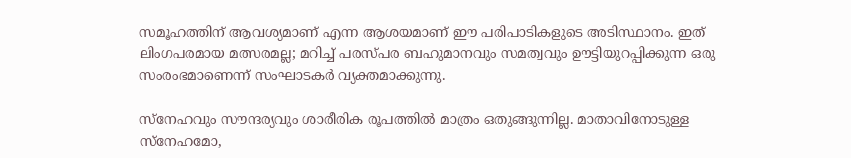സമൂഹത്തിന് ആവശ്യമാണ് എന്ന ആശയമാണ് ഈ പരിപാടികളുടെ അടിസ്ഥാനം. ഇത് ലിംഗപരമായ മത്സരമല്ല; മറിച്ച് പരസ്പര ബഹുമാനവും സമത്വവും ഊട്ടിയുറപ്പിക്കുന്ന ഒരു സംരംഭമാണെന്ന് സംഘാടകർ വ്യക്തമാക്കുന്നു.

സ്നേഹവും സൗന്ദര്യവും ശാരീരിക രൂപത്തിൽ മാത്രം ഒതുങ്ങുന്നില്ല. മാതാവിനോടുള്ള സ്നേഹമോ,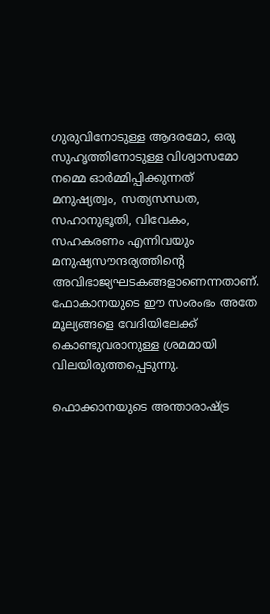ഗുരുവിനോടുള്ള ആദരമോ, ഒരു സുഹൃത്തിനോടുള്ള വിശ്വാസമോ നമ്മെ ഓർമ്മിപ്പിക്കുന്നത് മനുഷ്യത്വം, സത്യസന്ധത, സഹാനുഭൂതി, വിവേകം, സഹകരണം എന്നിവയും മനുഷ്യസൗന്ദര്യത്തിന്റെ അവിഭാജ്യഘടകങ്ങളാണെന്നതാണ്. ഫോകാനയുടെ ഈ സംരംഭം അതേ മൂല്യങ്ങളെ വേദിയിലേക്ക് കൊണ്ടുവരാനുള്ള ശ്രമമായി വിലയിരുത്തപ്പെടുന്നു.

ഫൊക്കാനയുടെ അന്താരാഷ്ട്ര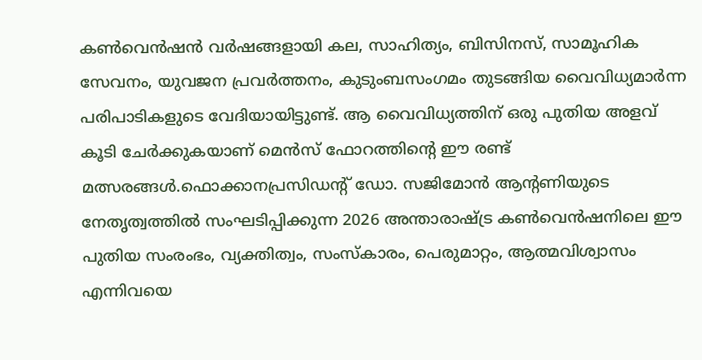കൺവെൻഷൻ വർഷങ്ങളായി കല, സാഹിത്യം, ബിസിനസ്, സാമൂഹിക സേവനം, യുവജന പ്രവർത്തനം, കുടുംബസംഗമം തുടങ്ങിയ വൈവിധ്യമാർന്ന പരിപാടികളുടെ വേദിയായിട്ടുണ്ട്. ആ വൈവിധ്യത്തിന് ഒരു പുതിയ അളവ് കൂടി ചേർക്കുകയാണ് മെൻസ് ഫോറത്തിന്റെ ഈ രണ്ട് മത്സരങ്ങൾ.ഫൊക്കാനപ്രസിഡന്റ് ഡോ. സജിമോൻ ആന്റണിയുടെ നേതൃത്വത്തിൽ സംഘടിപ്പിക്കുന്ന 2026 അന്താരാഷ്ട്ര കൺവെൻഷനിലെ ഈ പുതിയ സംരംഭം, വ്യക്തിത്വം, സംസ്കാരം, പെരുമാറ്റം, ആത്മവിശ്വാസം എന്നിവയെ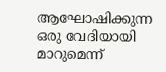ആഘോഷിക്കുന്ന ഒരു വേദിയായി മാറുമെന്ന്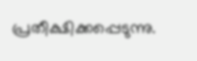പ്രതീക്ഷിക്കപ്പെടുന്നു.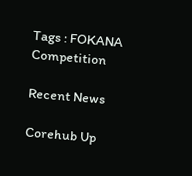Tags : FOKANA Competition

Recent News

Corehub Up